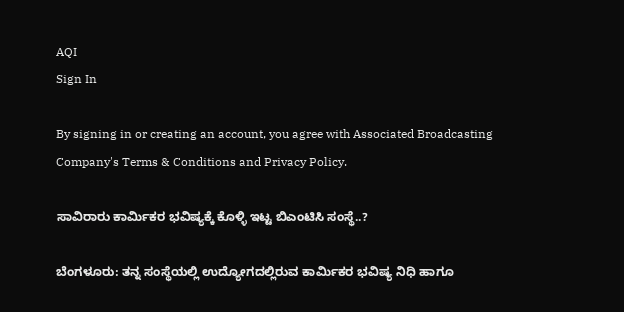AQI
Sign In

By signing in or creating an account, you agree with Associated Broadcasting Company's Terms & Conditions and Privacy Policy.

ಸಾವಿರಾರು ಕಾರ್ಮಿಕರ ಭವಿಷ್ಯಕ್ಕೆ ಕೊಳ್ಳಿ ಇಟ್ಟ ಬಿಎಂಟಿಸಿ ಸಂಸ್ಥೆ..?

ಬೆಂಗಳೂರು: ತನ್ನ ಸಂಸ್ಥೆಯಲ್ಲಿ ಉದ್ಯೋಗದಲ್ಲಿರುವ ಕಾರ್ಮಿಕರ ಭವಿಷ್ಯ ನಿಧಿ ಹಾಗೂ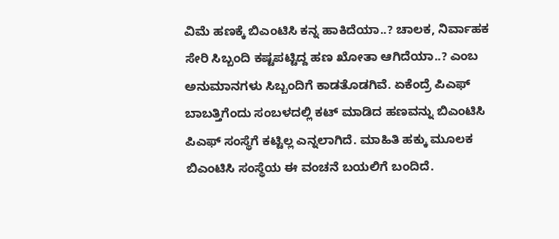ವಿಮೆ ಹಣಕ್ಕೆ ಬಿಎಂಟಿಸಿ ಕನ್ನ ಹಾಕಿದೆಯಾ..? ಚಾಲಕ, ನಿರ್ವಾಹಕ ಸೇರಿ ಸಿಬ್ಬಂದಿ ಕಷ್ಟಪಟ್ಟಿದ್ದ ಹಣ ಖೋತಾ ಆಗಿದೆಯಾ..? ಎಂಬ ಅನುಮಾನಗಳು ಸಿಬ್ಬಂದಿಗೆ ಕಾಡತೊಡಗಿವೆ. ಏಕೆಂದ್ರೆ ಪಿಎಫ್ ಬಾಬತ್ತಿಗೆಂದು ಸಂಬಳದಲ್ಲಿ ಕಟ್ ಮಾಡಿದ ಹಣವನ್ನು ಬಿಎಂಟಿಸಿ ಪಿಎಫ್ ಸಂಸ್ಥೆಗೆ ಕಟ್ಟಿಲ್ಲ ಎನ್ನಲಾಗಿದೆ. ಮಾಹಿತಿ ಹಕ್ಕು ಮೂಲಕ ಬಿಎಂಟಿಸಿ ಸಂಸ್ಥೆಯ ಈ ವಂಚನೆ ಬಯಲಿಗೆ ಬಂದಿದೆ.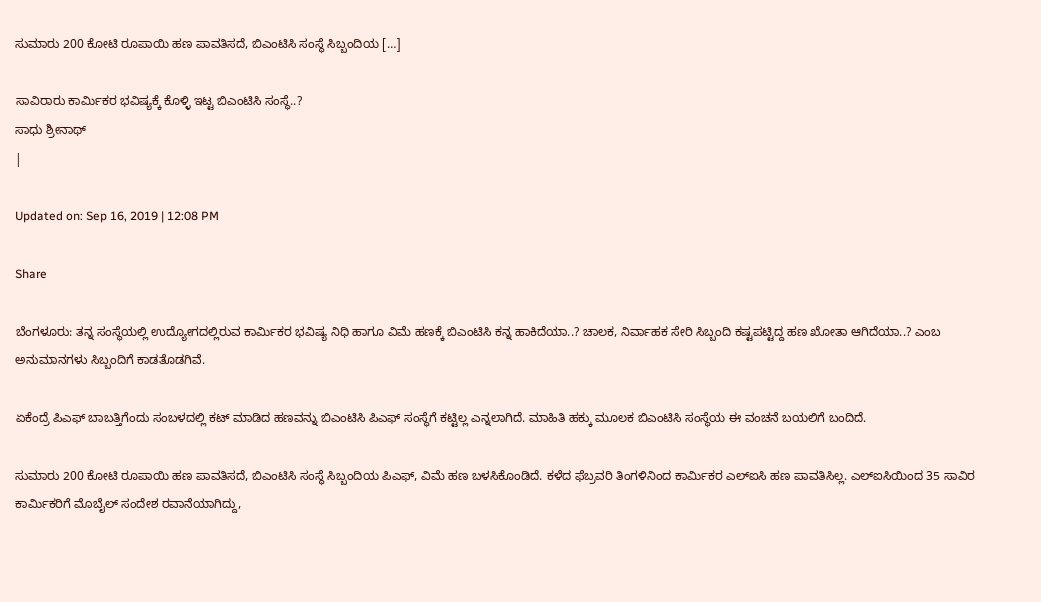ಸುಮಾರು 200 ಕೋಟಿ ರೂಪಾಯಿ ಹಣ ಪಾವತಿಸದೆ, ಬಿಎಂಟಿಸಿ ಸಂಸ್ಥೆ ಸಿಬ್ಬಂದಿಯ […]

ಸಾವಿರಾರು ಕಾರ್ಮಿಕರ ಭವಿಷ್ಯಕ್ಕೆ ಕೊಳ್ಳಿ ಇಟ್ಟ ಬಿಎಂಟಿಸಿ ಸಂಸ್ಥೆ..?
ಸಾಧು ಶ್ರೀನಾಥ್
|

Updated on: Sep 16, 2019 | 12:08 PM

Share

ಬೆಂಗಳೂರು: ತನ್ನ ಸಂಸ್ಥೆಯಲ್ಲಿ ಉದ್ಯೋಗದಲ್ಲಿರುವ ಕಾರ್ಮಿಕರ ಭವಿಷ್ಯ ನಿಧಿ ಹಾಗೂ ವಿಮೆ ಹಣಕ್ಕೆ ಬಿಎಂಟಿಸಿ ಕನ್ನ ಹಾಕಿದೆಯಾ..? ಚಾಲಕ, ನಿರ್ವಾಹಕ ಸೇರಿ ಸಿಬ್ಬಂದಿ ಕಷ್ಟಪಟ್ಟಿದ್ದ ಹಣ ಖೋತಾ ಆಗಿದೆಯಾ..? ಎಂಬ ಅನುಮಾನಗಳು ಸಿಬ್ಬಂದಿಗೆ ಕಾಡತೊಡಗಿವೆ.

ಏಕೆಂದ್ರೆ ಪಿಎಫ್ ಬಾಬತ್ತಿಗೆಂದು ಸಂಬಳದಲ್ಲಿ ಕಟ್ ಮಾಡಿದ ಹಣವನ್ನು ಬಿಎಂಟಿಸಿ ಪಿಎಫ್ ಸಂಸ್ಥೆಗೆ ಕಟ್ಟಿಲ್ಲ ಎನ್ನಲಾಗಿದೆ. ಮಾಹಿತಿ ಹಕ್ಕು ಮೂಲಕ ಬಿಎಂಟಿಸಿ ಸಂಸ್ಥೆಯ ಈ ವಂಚನೆ ಬಯಲಿಗೆ ಬಂದಿದೆ.

ಸುಮಾರು 200 ಕೋಟಿ ರೂಪಾಯಿ ಹಣ ಪಾವತಿಸದೆ, ಬಿಎಂಟಿಸಿ ಸಂಸ್ಥೆ ಸಿಬ್ಬಂದಿಯ ಪಿಎಫ್, ವಿಮೆ ಹಣ ಬಳಸಿಕೊಂಡಿದೆ. ಕಳೆದ ಫೆಬ್ರವರಿ ತಿಂಗಳಿನಿಂದ ಕಾರ್ಮಿಕರ ಎಲ್ಐಸಿ ಹಣ ಪಾವತಿಸಿಲ್ಲ. ಎಲ್ಐಸಿಯಿಂದ 35 ಸಾವಿರ ಕಾರ್ಮಿಕರಿಗೆ ಮೊಬೈಲ್ ಸಂದೇಶ ರವಾನೆಯಾಗಿದ್ದು,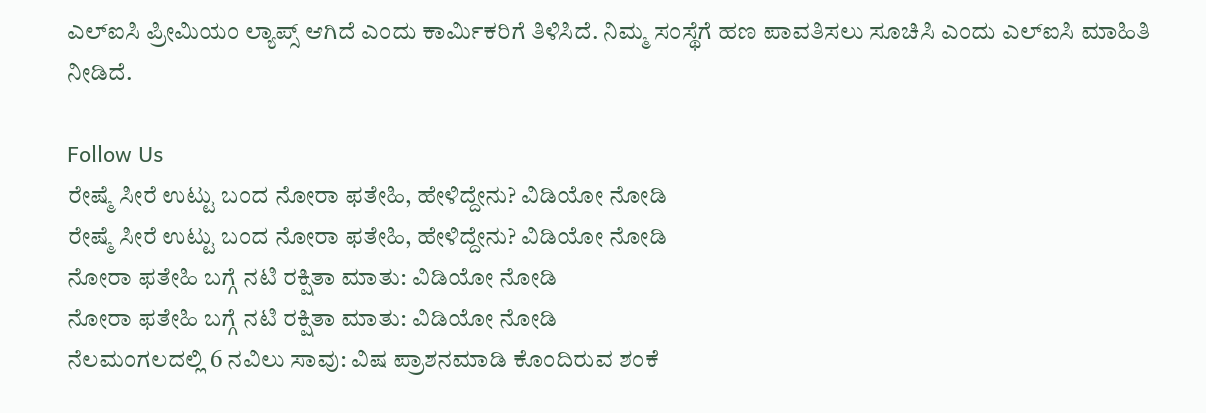ಎಲ್ಐಸಿ ಪ್ರೀಮಿಯಂ ಲ್ಯಾಪ್ಸ್ ಆಗಿದೆ ಎಂದು ಕಾರ್ಮಿಕರಿಗೆ ತಿಳಿಸಿದೆ. ನಿಮ್ಮ ಸಂಸ್ಥೆಗೆ ಹಣ ಪಾವತಿಸಲು ಸೂಚಿಸಿ ಎಂದು ಎಲ್ಐಸಿ ಮಾಹಿತಿ ನೀಡಿದೆ.

Follow Us
ರೇಷ್ಮೆ ಸೀರೆ ಉಟ್ಟು ಬಂದ ನೋರಾ ಫತೇಹಿ, ಹೇಳಿದ್ದೇನು? ವಿಡಿಯೋ ನೋಡಿ
ರೇಷ್ಮೆ ಸೀರೆ ಉಟ್ಟು ಬಂದ ನೋರಾ ಫತೇಹಿ, ಹೇಳಿದ್ದೇನು? ವಿಡಿಯೋ ನೋಡಿ
ನೋರಾ ಫತೇಹಿ ಬಗ್ಗೆ ನಟಿ ರಕ್ಷಿತಾ ಮಾತು: ವಿಡಿಯೋ ನೋಡಿ
ನೋರಾ ಫತೇಹಿ ಬಗ್ಗೆ ನಟಿ ರಕ್ಷಿತಾ ಮಾತು: ವಿಡಿಯೋ ನೋಡಿ
ನೆಲಮಂಗಲದಲ್ಲಿ 6 ನವಿಲು ಸಾವು: ವಿಷ ಪ್ರಾಶನಮಾಡಿ ಕೊಂದಿರುವ ಶಂಕೆ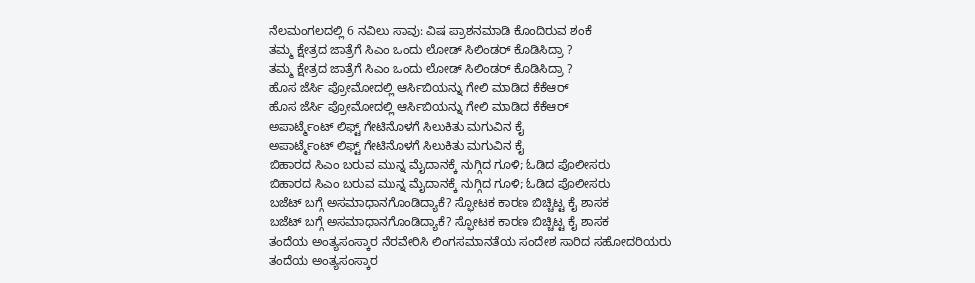ನೆಲಮಂಗಲದಲ್ಲಿ 6 ನವಿಲು ಸಾವು: ವಿಷ ಪ್ರಾಶನಮಾಡಿ ಕೊಂದಿರುವ ಶಂಕೆ
ತಮ್ಮ ಕ್ಷೇತ್ರದ ಜಾತ್ರೆಗೆ ಸಿಎಂ ಒಂದು ಲೋಡ್ ಸಿಲಿಂಡರ್ ಕೊಡಿಸಿದ್ರಾ ?
ತಮ್ಮ ಕ್ಷೇತ್ರದ ಜಾತ್ರೆಗೆ ಸಿಎಂ ಒಂದು ಲೋಡ್ ಸಿಲಿಂಡರ್ ಕೊಡಿಸಿದ್ರಾ ?
ಹೊಸ ಜೆರ್ಸಿ ಪ್ರೋಮೋದಲ್ಲಿ ಆರ್ಸಿಬಿಯನ್ನು ಗೇಲಿ ಮಾಡಿದ ಕೆಕೆಆರ್
ಹೊಸ ಜೆರ್ಸಿ ಪ್ರೋಮೋದಲ್ಲಿ ಆರ್ಸಿಬಿಯನ್ನು ಗೇಲಿ ಮಾಡಿದ ಕೆಕೆಆರ್
ಅಪಾರ್ಟ್ಮೆಂಟ್ ಲಿಫ್ಟ್ ಗೇಟಿನೊಳಗೆ ಸಿಲುಕಿತು ಮಗುವಿನ ಕೈ
ಅಪಾರ್ಟ್ಮೆಂಟ್ ಲಿಫ್ಟ್ ಗೇಟಿನೊಳಗೆ ಸಿಲುಕಿತು ಮಗುವಿನ ಕೈ
ಬಿಹಾರದ ಸಿಎಂ ಬರುವ ಮುನ್ನ ಮೈದಾನಕ್ಕೆ ನುಗ್ಗಿದ ಗೂಳಿ; ಓಡಿದ ಪೊಲೀಸರು
ಬಿಹಾರದ ಸಿಎಂ ಬರುವ ಮುನ್ನ ಮೈದಾನಕ್ಕೆ ನುಗ್ಗಿದ ಗೂಳಿ; ಓಡಿದ ಪೊಲೀಸರು
ಬಜೆಟ್ ಬಗ್ಗೆ ಅಸಮಾಧಾನಗೊಂಡಿದ್ಯಾಕೆ? ಸ್ಫೋಟಕ ಕಾರಣ ಬಿಚ್ಚಿಟ್ಟ ಕೈ ಶಾಸಕ
ಬಜೆಟ್ ಬಗ್ಗೆ ಅಸಮಾಧಾನಗೊಂಡಿದ್ಯಾಕೆ? ಸ್ಫೋಟಕ ಕಾರಣ ಬಿಚ್ಚಿಟ್ಟ ಕೈ ಶಾಸಕ
ತಂದೆಯ ಅಂತ್ಯಸಂಸ್ಕಾರ ನೆರವೇರಿಸಿ ಲಿಂಗಸಮಾನತೆಯ ಸಂದೇಶ ಸಾರಿದ ಸಹೋದರಿಯರು
ತಂದೆಯ ಅಂತ್ಯಸಂಸ್ಕಾರ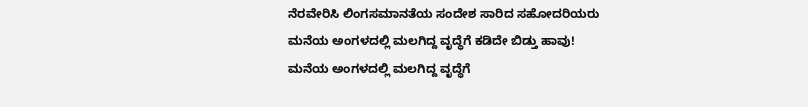ನೆರವೇರಿಸಿ ಲಿಂಗಸಮಾನತೆಯ ಸಂದೇಶ ಸಾರಿದ ಸಹೋದರಿಯರು
ಮನೆಯ ಅಂಗಳದಲ್ಲಿ ಮಲಗಿದ್ದ ವೃದ್ಧೆಗೆ ಕಡಿದೇ ಬಿಡ್ತು ಹಾವು!
ಮನೆಯ ಅಂಗಳದಲ್ಲಿ ಮಲಗಿದ್ದ ವೃದ್ಧೆಗೆ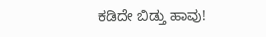ಕಡಿದೇ ಬಿಡ್ತು ಹಾವು!